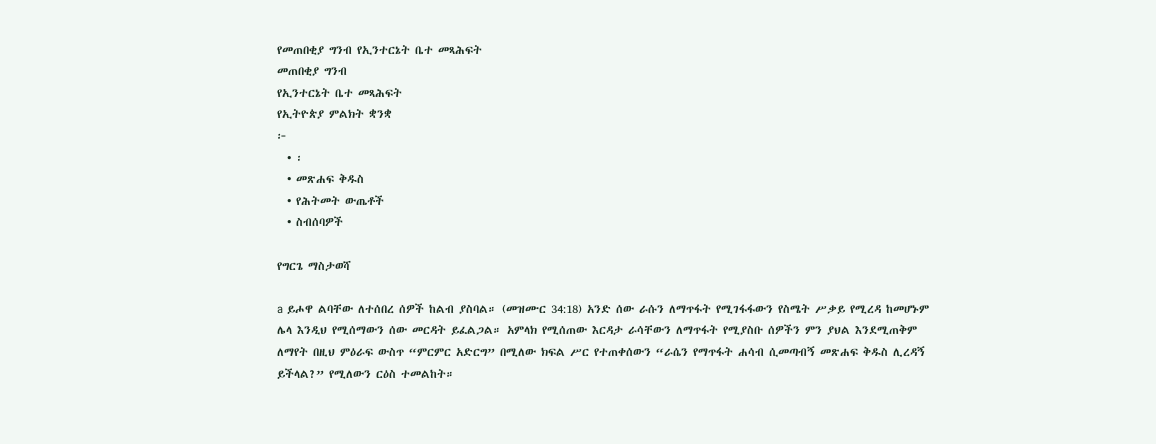የመጠበቂያ ግንብ የኢንተርኔት ቤተ መጻሕፍት
መጠበቂያ ግንብ
የኢንተርኔት ቤተ መጻሕፍት
የኢትዮጵያ ምልክት ቋንቋ
፦
  • ፡
  • መጽሐፍ ቅዱስ
  • የሕትመት ውጤቶች
  • ስብሰባዎች

የግርጌ ማስታወሻ

a ይሖዋ ልባቸው ለተሰበረ ሰዎች ከልብ ያስባል። (መዝሙር 34:18) አንድ ሰው ራሱን ለማጥፋት የሚገፋፋውን የስሜት ሥቃይ የሚረዳ ከመሆኑም ሌላ እንዲህ የሚሰማውን ሰው መርዳት ይፈልጋል። አምላክ የሚሰጠው እርዳታ ራሳቸውን ለማጥፋት የሚያስቡ ሰዎችን ምን ያህል እንደሚጠቅም ለማየት በዚህ ምዕራፍ ውስጥ “ምርምር አድርግ” በሚለው ክፍል ሥር የተጠቀሰውን “ራሴን የማጥፋት ሐሳብ ሲመጣብኝ መጽሐፍ ቅዱስ ሊረዳኝ ይችላል?” የሚለውን ርዕስ ተመልከት።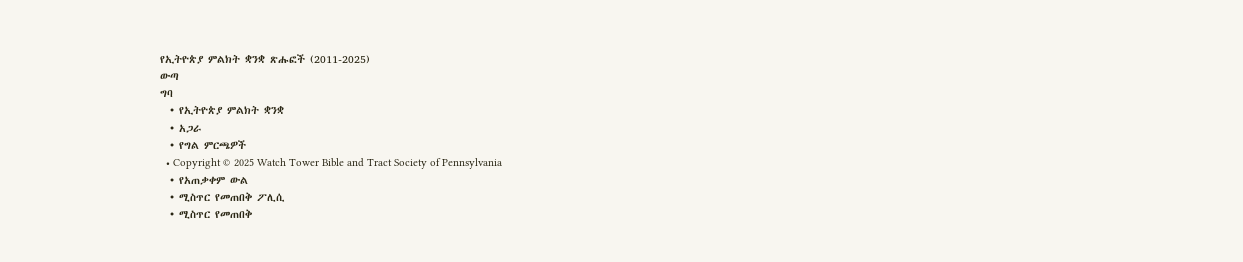የኢትዮጵያ ምልክት ቋንቋ ጽሑፎች (2011-2025)
ውጣ
ግባ
  • የኢትዮጵያ ምልክት ቋንቋ
  • አጋራ
  • የግል ምርጫዎች
  • Copyright © 2025 Watch Tower Bible and Tract Society of Pennsylvania
  • የአጠቃቀም ውል
  • ሚስጥር የመጠበቅ ፖሊሲ
  • ሚስጥር የመጠበቅ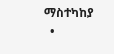ማስተካከያ
  •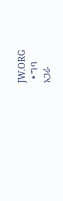JW.ORG
  • ግባ
አጋራ